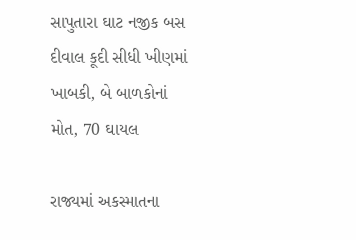સાપુતારા ઘાટ નજીક બસ દીવાલ કૂદી સીધી ખીણમાં ખાબકી, બે બાળકોનાં મોત, 70 ઘાયલ

રાજ્યમાં અકસ્માતના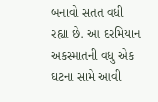બનાવો સતત વધી રહ્યા છે. આ દરમિયાન અકસ્માતની વધુ એક ઘટના સામે આવી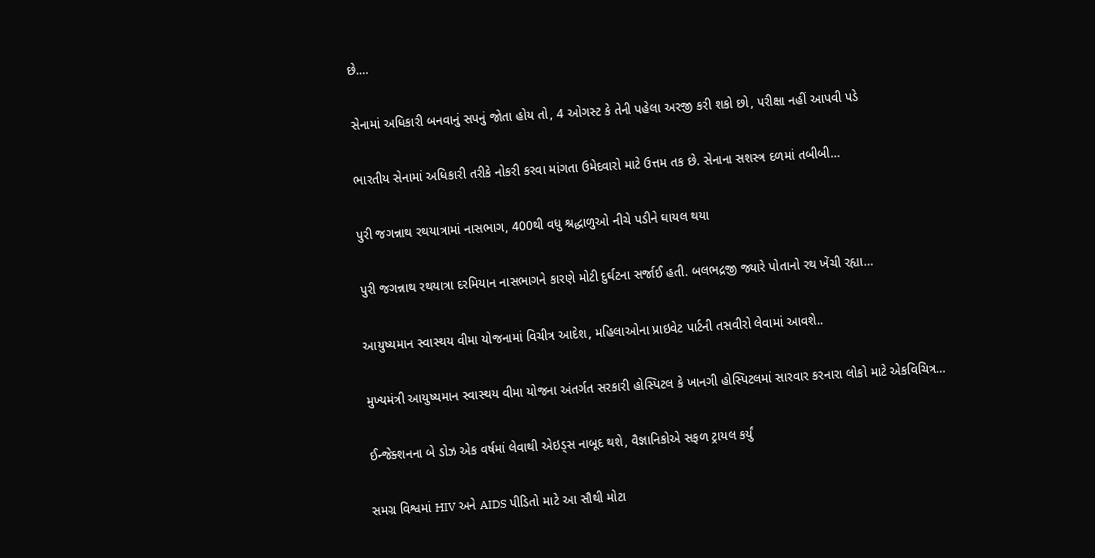છે.…

સેનામાં અધિકારી બનવાનું સપનું જોતા હોય તો, 4 ઓગસ્ટ કે તેની પહેલા અરજી કરી શકો છો, પરીક્ષા નહીં આપવી પડે

ભારતીય સેનામાં અધિકારી તરીકે નોકરી કરવા માંગતા ઉમેદવારો માટે ઉત્તમ તક છે. સેનાના સશસ્ત્ર દળમાં તબીબી…

પુરી જગન્નાથ રથયાત્રામાં નાસભાગ, 400થી વધુ શ્રદ્ધાળુઓ નીચે પડીને ઘાયલ થયા

પુરી જગન્નાથ રથયાત્રા દરમિયાન નાસભાગને કારણે મોટી દુર્ઘટના સર્જાઈ હતી. બલભદ્રજી જ્યારે પોતાનો રથ ખેંચી રહ્યા…

આયુષ્યમાન સ્વાસ્થય વીમા યોજનામાં વિચીત્ર આદેશ, મહિલાઓના પ્રાઇવેટ પાર્ટની તસવીરો લેવામાં આવશે..

મુખ્યમંત્રી આયુષ્યમાન સ્વાસ્થય વીમા યોજના અંતર્ગત સરકારી હોસ્પિટલ કે ખાનગી હોસ્પિટલમાં સારવાર કરનારા લોકો માટે એકવિચિત્ર…

ઈન્જેક્શનના બે ડોઝ એક વર્ષમાં લેવાથી એઇડ્સ નાબૂદ થશે, વૈજ્ઞાનિકોએ સફળ ટ્રાયલ કર્યું

સમગ્ર વિશ્વમાં HIV અને AIDS પીડિતો માટે આ સૌથી મોટા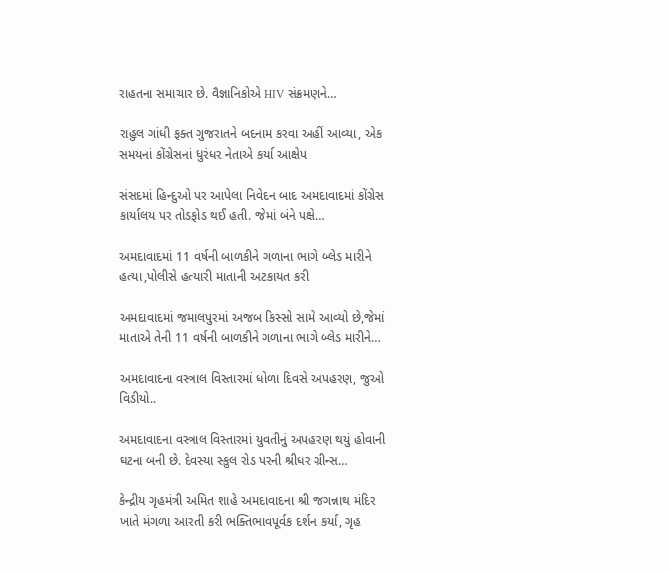રાહતના સમાચાર છે. વૈજ્ઞાનિકોએ HIV સંક્રમણને…

રાહુલ ગાંધી ફક્ત ગુજરાતને બદનામ કરવા અહીં આવ્યા, એક સમયનાં કોંગ્રેસનાં ધુરંધર નેતાએ કર્યા આક્ષેપ

સંસદમાં હિન્દુઓ પર આપેલા નિવેદન બાદ અમદાવાદમાં કોંગ્રેસ કાર્યાલય પર તોડફોડ થઈ હતી. જેમાં બંને પક્ષે…

અમદાવાદમાં 11 વર્ષની બાળકીને ગળાના ભાગે બ્લેડ મારીને હત્યા,પોલીસે હત્યારી માતાની અટકાયત કરી

અમદાવાદમાં જમાલપુરમાં અજબ કિસ્સો સામે આવ્યો છે,જેમાં માતાએ તેની 11 વર્ષની બાળકીને ગળાના ભાગે બ્લેડ મારીને…

અમદાવાદના વસ્ત્રાલ વિસ્તારમાં ધોળા દિવસે અપહરણ, જુઓ વિડીયો..

અમદાવાદના વસ્ત્રાલ વિસ્તારમાં યુવતીનું અપહરણ થયું હોવાની ઘટના બની છે. દેવસ્યા સ્કુલ રોડ પરની શ્રીધર ગ્રીન્સ…

કેન્દ્રીય ગૃહમંત્રી અમિત શાહે અમદાવાદના શ્રી જગન્નાથ મંદિર ખાતે મંગળા આરતી કરી ભક્તિભાવપૂર્વક દર્શન કર્યા, ગૃહ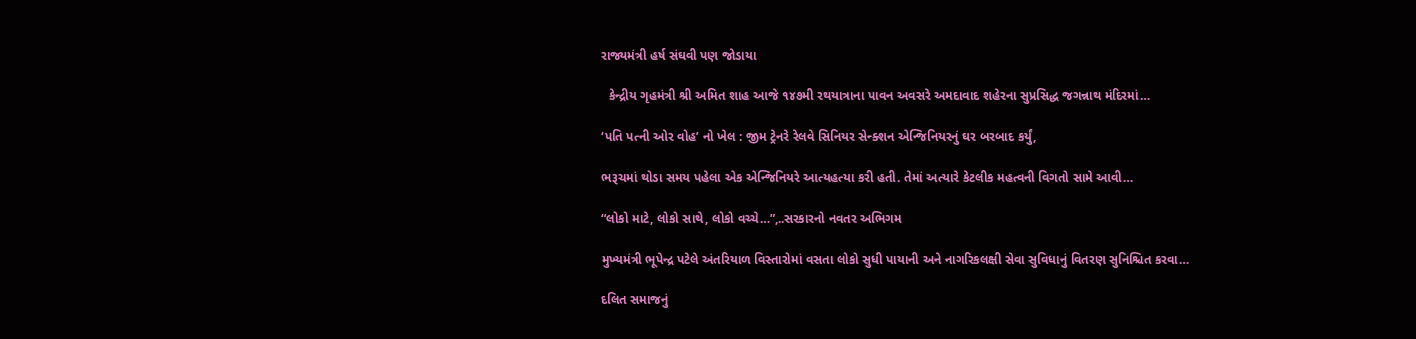રાજ્યમંત્રી હર્ષ સંઘવી પણ જોડાયા

  કેન્દ્રીય ગૃહમંત્રી શ્રી અમિત શાહ આજે ૧૪૭મી રથયાત્રાના પાવન અવસરે અમદાવાદ શહેરના સુપ્રસિદ્ધ જગન્નાથ મંદિરમાં…

‘પતિ પત્ની ઓર વોહ’ નો ખેલ : જીમ ટ્રેનરે રેલવે સિનિયર સેન્ક્શન એન્જિનિયરનું ઘર બરબાદ કર્યું,

ભરૂચમાં થોડા સમય પહેલા એક એન્જિનિયરે આત્યહત્યા કરી હતી. તેમાં અત્યારે કેટલીક મહત્વની વિગતો સામે આવી…

“લોકો માટે, લોકો સાથે, લોકો વચ્ચે…”,..સરકારનો નવતર અભિગમ

મુખ્યમંત્રી ભૂપેન્દ્ર પટેલે અંતરિયાળ વિસ્તારોમાં વસતા લોકો સુધી પાયાની અને નાગરિકલક્ષી સેવા સુવિધાનું વિતરણ સુનિશ્ચિત કરવા…

દલિત સમાજનું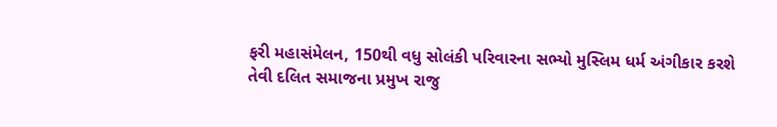ફરી મહાસંમેલન, 150થી વધુ સોલંકી પરિવારના સભ્યો મુસ્લિમ ધર્મ અંગીકાર કરશે તેવી દલિત સમાજના પ્રમુખ રાજુ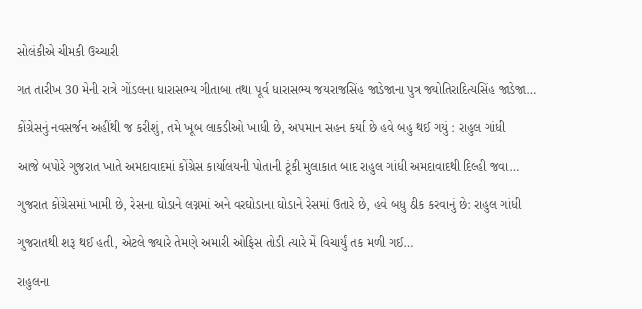સોલંકીએ ચીમકી ઉચ્ચારી

ગત તારીખ 30 મેની રાત્રે ગોંડલના ધારાસભ્ય ગીતાબા તથા પૂર્વ ધારાસભ્ય જયરાજસિંહ જાડેજાના પુત્ર જ્યોતિરાદિત્યસિંહ જાડેજા…

કોંગ્રેસનું નવસર્જન અહીંથી જ કરીશું, તમે ખૂબ લાકડીઓ ખાધી છે, અપમાન સહન કર્યા છે હવે બહુ થઈ ગયું : રાહુલ ગાંધી

આજે બપોરે ગુજરાત ખાતે અમદાવાદમાં કોંગ્રેસ કાર્યાલયની પોતાની ટૂંકી મુલાકાત બાદ રાહુલ ગાંધી અમદાવાદથી દિલ્હી જવા…

ગુજરાત કોંગ્રેસમાં ખામી છે, રેસના ઘોડાને લગ્નમાં અને વરઘોડાના ઘોડાને રેસમાં ઉતારે છે, હવે બધુ ઠીક કરવાનું છે: રાહુલ ગાંધી

ગુજરાતથી શરૂ થઈ હતી, એટલે જ્યારે તેમણે અમારી ઓફિસ તોડી ત્યારે મેં વિચાર્યું તક મળી ગઈ…

રાહુલના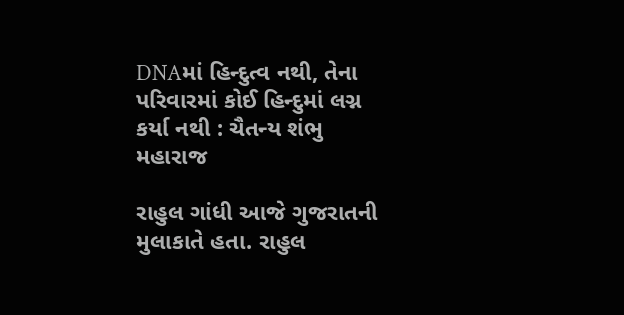DNAમાં હિન્દુત્વ નથી, તેના પરિવારમાં કોઈ હિન્દુમાં લગ્ન કર્યા નથી : ચૈતન્ય શંભુ મહારાજ

રાહુલ ગાંધી આજે ગુજરાતની મુલાકાતે હતા. રાહુલ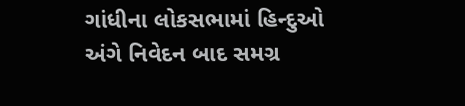ગાંધીના લોકસભામાં હિન્દુઓ અંગે નિવેદન બાદ સમગ્ર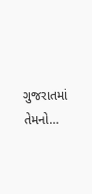ગુજરાતમાં તેમનો…